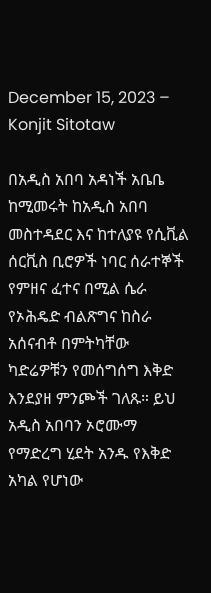December 15, 2023 – Konjit Sitotaw

በአዲስ አበባ አዳነች አቤቤ ከሚመሩት ከአዲስ አበባ መስተዳደር እና ከተለያዩ የሲቪል ሰርቪስ ቢሮዎች ነባር ሰራተኞች የምዘና ፈተና በሚል ሴራ የኦሕዴድ ብልጽግና ከስራ አሰናብቶ በምትካቸው ካድሬዎቹን የመሰግሰግ እቅድ እንደያዘ ምንጮች ገለጹ። ይህ አዲስ አበባን ኦሮሙማ የማድረግ ሂደት አንዱ የእቅድ አካል የሆነው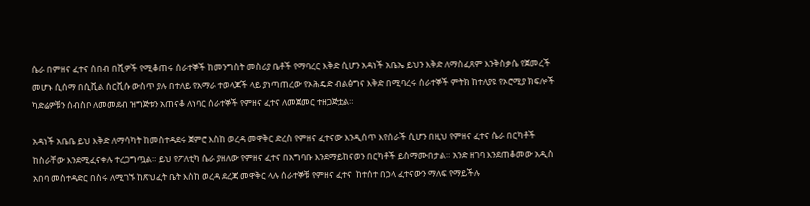ሴራ በምዘና ፈተና ሰበብ በሺዎች የሚቆጠሩ ሰራተኞች ከመንግስት መስሪያ ቤቶች የማባረር እቅድ ሲሆን አዳነች አቤኤ ይህን እቅድ ለማስፈጸም እንቅስቃሴ የጀመረች መሆኑ ሲሰማ በሲቪል ሰርቪሱ ውስጥ ያሉ በተለይ የአማራ ተወላጆች ላይ ያነጣጠረው የኦሕዴድ ብልፅግና እቅድ በሚባረሩ ሰራተኞች ምትክ ከተለያዩ የኦሮሚያ ክፍሎች ካድሬዎቹን ሰብስቦ ለመመደብ ዝግጅቱን አጠናቆ ለነባር ሰራተኞች የምዘና ፈተና ለመጀመር ተዘጋጅቷል።

አዳነች አቤቤ ይህ እቅድ ለማሳካት ከመስተዳደሩ ጀምሮ እስከ ወረዳ መዋቅር ድረስ የምዘና ፈተናው እንዲሰጥ እየሰራች ሲሆን በዚህ የምዘና ፈተና ሴራ በርካቶች ከስራቸው እንደሚፈናቀሉ ተረጋግጧል። ይህ የፖለቲካ ሴራ ያዘለው የምዘና ፈተና በአግባቡ እንደማይከናወን በርካቶች ይስማሙበታል። አንድ ዘገባ እንደጠቆመው አዲስ አበባ መስተዳድር በስሩ ለሚገኙ ከጽህፈት ቤት እስከ ወረዳ ደረጃ መዋቅር ላሉ ሰራተኞቹ የምዘና ፈተና  ከተሰተ በኃላ ፈተናውን ማለፍ የማይችሉ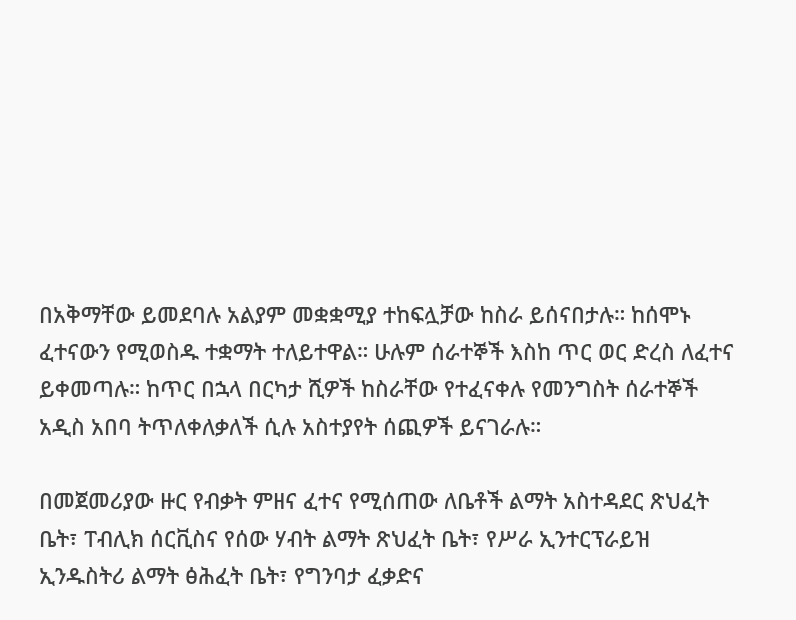በአቅማቸው ይመደባሉ አልያም መቋቋሚያ ተከፍሏቻው ከስራ ይሰናበታሉ። ከሰሞኑ ፈተናውን የሚወስዱ ተቋማት ተለይተዋል። ሁሉም ሰራተኞች እስከ ጥር ወር ድረስ ለፈተና ይቀመጣሉ። ከጥር በኋላ በርካታ ሺዎች ከስራቸው የተፈናቀሉ የመንግስት ሰራተኞች  አዲስ አበባ ትጥለቀለቃለች ሲሉ አስተያየት ሰጪዎች ይናገራሉ።

በመጀመሪያው ዙር የብቃት ምዘና ፈተና የሚሰጠው ለቤቶች ልማት አስተዳደር ጽህፈት ቤት፣ ፐብሊክ ሰርቪስና የሰው ሃብት ልማት ጽህፈት ቤት፣ የሥራ ኢንተርፕራይዝ ኢንዱስትሪ ልማት ፅሕፈት ቤት፣ የግንባታ ፈቃድና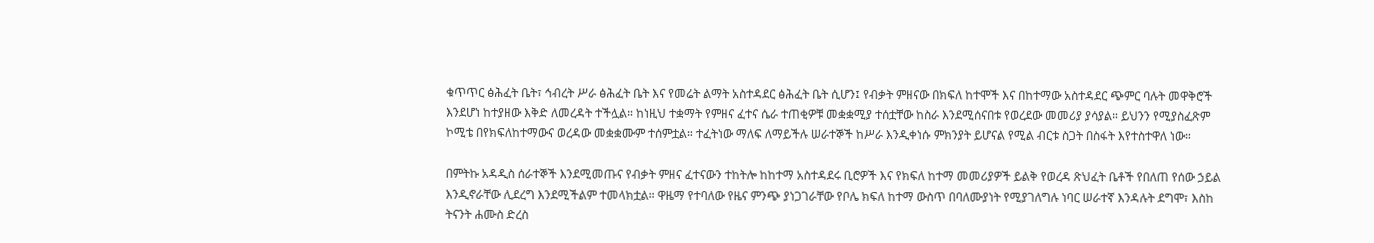ቁጥጥር ፅሕፈት ቤት፣ ኅብረት ሥራ ፅሕፈት ቤት እና የመሬት ልማት አስተዳደር ፅሕፈት ቤት ሲሆን፤ የብቃት ምዘናው በክፍለ ከተሞች እና በከተማው አስተዳደር ጭምር ባሉት መዋቅሮች እንደሆነ ከተያዘው እቅድ ለመረዳት ተችሏል። ከነዚህ ተቋማት የምዘና ፈተና ሴራ ተጠቂዎቹ መቋቋሚያ ተሰቷቸው ከስራ እንደሚሰናበቱ የወረደው መመሪያ ያሳያል። ይህንን የሚያስፈጽም ኮሚቴ በየክፍለከተማውና ወረዳው መቋቋሙም ተሰምቷል። ተፈትነው ማለፍ ለማይችሉ ሠራተኞች ከሥራ እንዲቀነሱ ምክንያት ይሆናል የሚል ብርቱ ስጋት በስፋት እየተስተዋለ ነው።

በምትኩ አዳዲስ ሰራተኞች እንደሚመጡና የብቃት ምዘና ፈተናውን ተከትሎ ከከተማ አስተዳደሩ ቢሮዎች እና የክፍለ ከተማ መመሪያዎች ይልቅ የወረዳ ጽህፈት ቤቶች የበለጠ የሰው ኃይል እንዲኖራቸው ሊደረግ እንደሚችልም ተመላክቷል። ዋዜማ የተባለው የዜና ምንጭ ያነጋገራቸው የቦሌ ክፍለ ከተማ ውስጥ በባለሙያነት የሚያገለግሉ ነባር ሠራተኛ እንዳሉት ደግሞ፣ እስከ ትናንት ሐሙስ ድረስ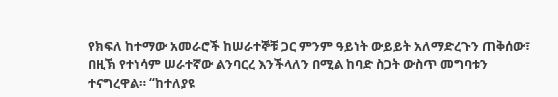የክፍለ ከተማው አመራሮች ከሠራተኞቹ ጋር ምንም ዓይነት ውይይት አለማድረጉን ጠቅሰው፣ በዚኽ የተነሳም ሠራተኛው ልንባርረ እንችላለን በሚል ከባድ ስጋት ውስጥ መግባቱን ተናግረዋል። “ከተለያዩ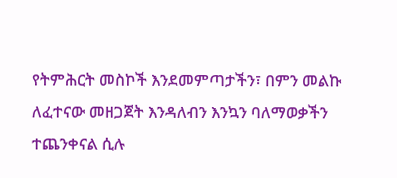የትምሕርት መስኮች እንደመምጣታችን፣ በምን መልኩ ለፈተናው መዘጋጀት እንዳለብን እንኳን ባለማወቃችን ተጨንቀናል ሲሉ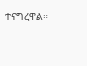ተናግረዋል።